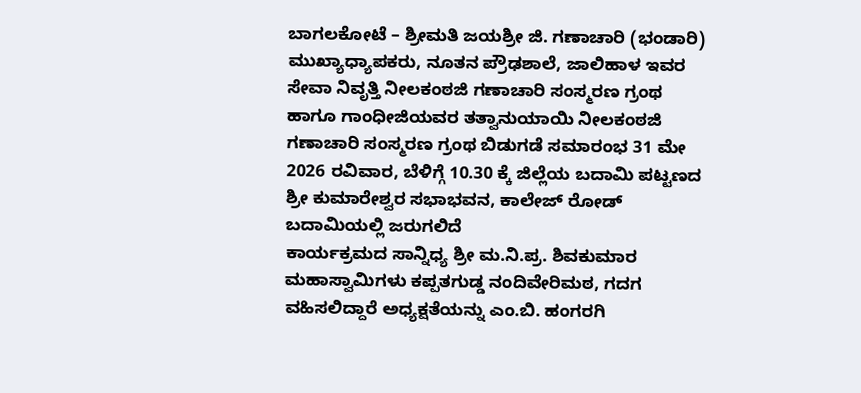ಬಾಗಲಕೋಟೆ – ಶ್ರೀಮತಿ ಜಯಶ್ರೀ ಜಿ. ಗಣಾಚಾರಿ (ಭಂಡಾರಿ) ಮುಖ್ಯಾಧ್ಯಾಪಕರು, ನೂತನ ಪ್ರೌಢಶಾಲೆ, ಜಾಲಿಹಾಳ ಇವರ ಸೇವಾ ನಿವೃತ್ತಿ ನೀಲಕಂಠಜಿ ಗಣಾಚಾರಿ ಸಂಸ್ಮರಣ ಗ್ರಂಥ ಹಾಗೂ ಗಾಂಧೀಜಿಯವರ ತತ್ವಾನುಯಾಯಿ ನೀಲಕಂಠಜಿ ಗಣಾಚಾರಿ ಸಂಸ್ಮರಣ ಗ್ರಂಥ ಬಿಡುಗಡೆ ಸಮಾರಂಭ 31 ಮೇ 2026 ರವಿವಾರ, ಬೆಳಿಗ್ಗೆ 10.30 ಕ್ಕೆ ಜಿಲ್ಲೆಯ ಬದಾಮಿ ಪಟ್ಟಣದ ಶ್ರೀ ಕುಮಾರೇಶ್ವರ ಸಭಾಭವನ, ಕಾಲೇಜ್ ರೋಡ್ ಬದಾಮಿಯಲ್ಲಿ ಜರುಗಲಿದೆ
ಕಾರ್ಯಕ್ರಮದ ಸಾನ್ನಿಧ್ಯ ಶ್ರೀ ಮ.ನಿ.ಪ್ರ. ಶಿವಕುಮಾರ ಮಹಾಸ್ವಾಮಿಗಳು ಕಪ್ಪತಗುಡ್ಡ ನಂದಿವೇರಿಮಠ, ಗದಗ ವಹಿಸಲಿದ್ದಾರೆ ಅಧ್ಯಕ್ಷತೆಯನ್ನು ಎಂ.ಬಿ. ಹಂಗರಗಿ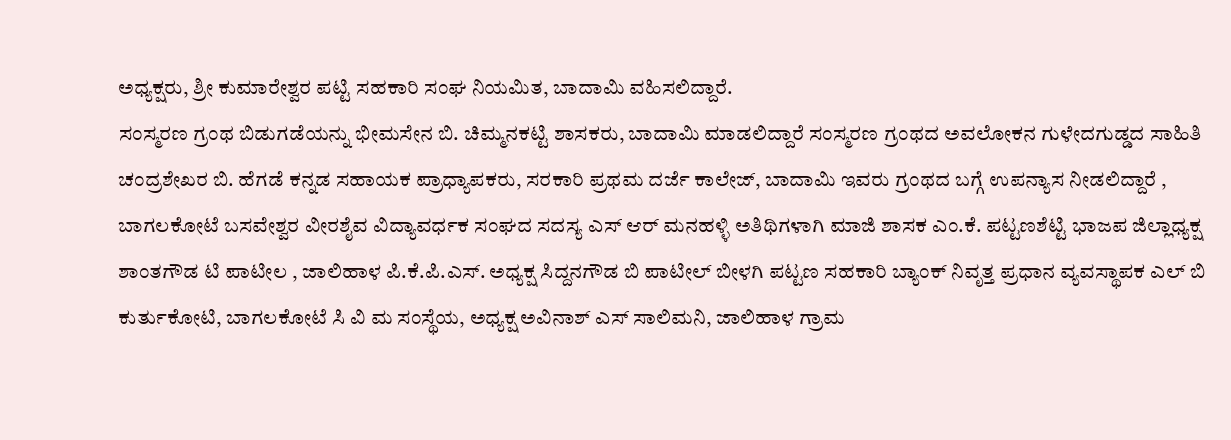ಅಧ್ಯಕ್ಷರು, ಶ್ರೀ ಕುಮಾರೇಶ್ವರ ಪಟ್ಟಿ ಸಹಕಾರಿ ಸಂಘ ನಿಯಮಿತ, ಬಾದಾಮಿ ವಹಿಸಲಿದ್ದಾರೆ.
ಸಂಸ್ಮರಣ ಗ್ರಂಥ ಬಿಡುಗಡೆಯನ್ನು ಭೀಮಸೇನ ಬಿ. ಚಿಮ್ಮನಕಟ್ಟಿ ಶಾಸಕರು, ಬಾದಾಮಿ ಮಾಡಲಿದ್ದಾರೆ ಸಂಸ್ಮರಣ ಗ್ರಂಥದ ಅವಲೋಕನ ಗುಳೇದಗುಡ್ಡದ ಸಾಹಿತಿ ಚಂದ್ರಶೇಖರ ಬಿ. ಹೆಗಡೆ ಕನ್ನಡ ಸಹಾಯಕ ಪ್ರಾಧ್ಯಾಪಕರು, ಸರಕಾರಿ ಪ್ರಥಮ ದರ್ಜೆ ಕಾಲೇಜ್, ಬಾದಾಮಿ ಇವರು ಗ್ರಂಥದ ಬಗ್ಗೆ ಉಪನ್ಯಾಸ ನೀಡಲಿದ್ದಾರೆ , ಬಾಗಲಕೋಟೆ ಬಸವೇಶ್ವರ ವೀರಶೈವ ವಿದ್ಯಾವರ್ಧಕ ಸಂಘದ ಸದಸ್ಯ ಎಸ್ ಆರ್ ಮನಹಳ್ಳಿ ಅತಿಥಿಗಳಾಗಿ ಮಾಜಿ ಶಾಸಕ ಎಂ.ಕೆ. ಪಟ್ಟಣಶೆಟ್ಟಿ ಭಾಜಪ ಜಿಲ್ಲಾಧ್ಯಕ್ಷ ಶಾಂತಗೌಡ ಟಿ ಪಾಟೀಲ , ಜಾಲಿಹಾಳ ಪಿ.ಕೆ.ಪಿ.ಎಸ್. ಅಧ್ಯಕ್ಷ ಸಿದ್ದನಗೌಡ ಬಿ ಪಾಟೀಲ್ ಬೀಳಗಿ ಪಟ್ಟಣ ಸಹಕಾರಿ ಬ್ಯಾಂಕ್ ನಿವೃತ್ತ ಪ್ರಧಾನ ವ್ಯವಸ್ಥಾಪಕ ಎಲ್ ಬಿ ಕುರ್ತುಕೋಟಿ, ಬಾಗಲಕೋಟೆ ಸಿ ವಿ ಮ ಸಂಸ್ಥೆಯ, ಅಧ್ಯಕ್ಷ ಅವಿನಾಶ್ ಎಸ್ ಸಾಲಿಮನಿ, ಜಾಲಿಹಾಳ ಗ್ರಾಮ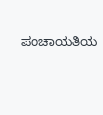ಪಂಚಾಯತಿಯ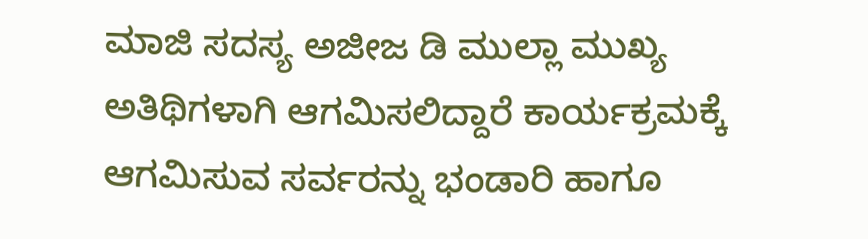ಮಾಜಿ ಸದಸ್ಯ ಅಜೀಜ ಡಿ ಮುಲ್ಲಾ ಮುಖ್ಯ ಅತಿಥಿಗಳಾಗಿ ಆಗಮಿಸಲಿದ್ದಾರೆ ಕಾರ್ಯಕ್ರಮಕ್ಕೆ ಆಗಮಿಸುವ ಸರ್ವರನ್ನು ಭಂಡಾರಿ ಹಾಗೂ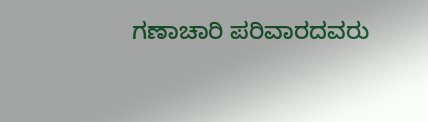ಗಣಾಚಾರಿ ಪರಿವಾರದವರು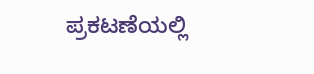ಪ್ರಕಟಣೆಯಲ್ಲಿ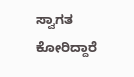ಸ್ವಾಗತ ಕೋರಿದ್ದಾರೆ